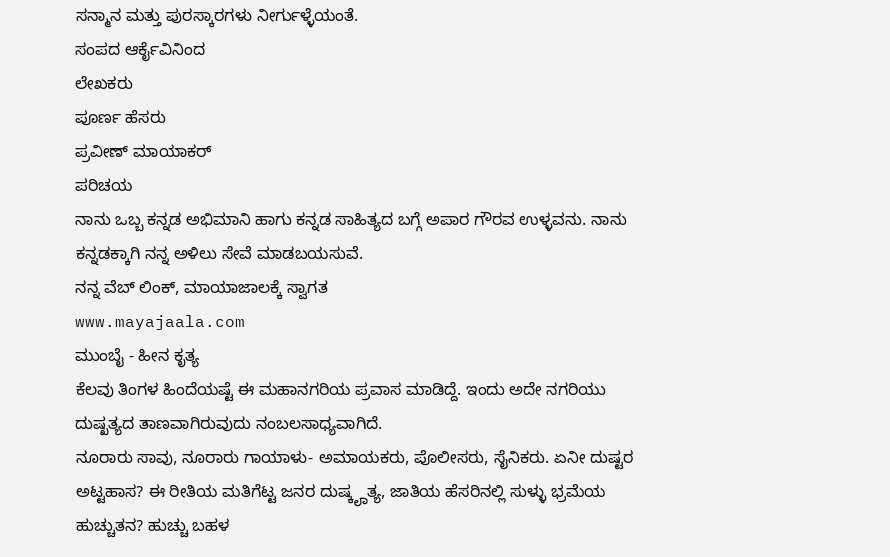ಸನ್ಮಾನ ಮತ್ತು ಪುರಸ್ಕಾರಗಳು ನೀರ್ಗುಳ್ಳೆಯಂತೆ.
ಸಂಪದ ಆರ್ಕೈವಿನಿಂದ
ಲೇಖಕರು
ಪೂರ್ಣ ಹೆಸರು
ಪ್ರವೀಣ್ ಮಾಯಾಕರ್
ಪರಿಚಯ
ನಾನು ಒಬ್ಬ ಕನ್ನಡ ಅಭಿಮಾನಿ ಹಾಗು ಕನ್ನಡ ಸಾಹಿತ್ಯದ ಬಗ್ಗೆ ಅಪಾರ ಗೌರವ ಉಳ್ಳವನು. ನಾನು ಕನ್ನಡಕ್ಕಾಗಿ ನನ್ನ ಅಳಿಲು ಸೇವೆ ಮಾಡಬಯಸುವೆ.
ನನ್ನ ವೆಬ್ ಲಿಂಕ್, ಮಾಯಾಜಾಲಕ್ಕೆ ಸ್ವಾಗತ
www.mayajaala.com
ಮುಂಬೈ - ಹೀನ ಕೃತ್ಯ
ಕೆಲವು ತಿಂಗಳ ಹಿಂದೆಯಷ್ಟೆ ಈ ಮಹಾನಗರಿಯ ಪ್ರವಾಸ ಮಾಡಿದ್ದೆ. ಇಂದು ಅದೇ ನಗರಿಯು ದುಷ್ಖತ್ಯದ ತಾಣವಾಗಿರುವುದು ನಂಬಲಸಾಧ್ಯವಾಗಿದೆ.
ನೂರಾರು ಸಾವು, ನೂರಾರು ಗಾಯಾಳು- ಅಮಾಯಕರು, ಪೊಲೀಸರು, ಸೈನಿಕರು. ಏನೀ ದುಷ್ಟರ ಅಟ್ಟಹಾಸ? ಈ ರೀತಿಯ ಮತಿಗೆಟ್ಟ ಜನರ ದುಷ್ಕೄತ್ಯ, ಜಾತಿಯ ಹೆಸರಿನಲ್ಲಿ ಸುಳ್ಳು ಭ್ರಮೆಯ ಹುಚ್ಚುತನ? ಹುಚ್ಚು ಬಹಳ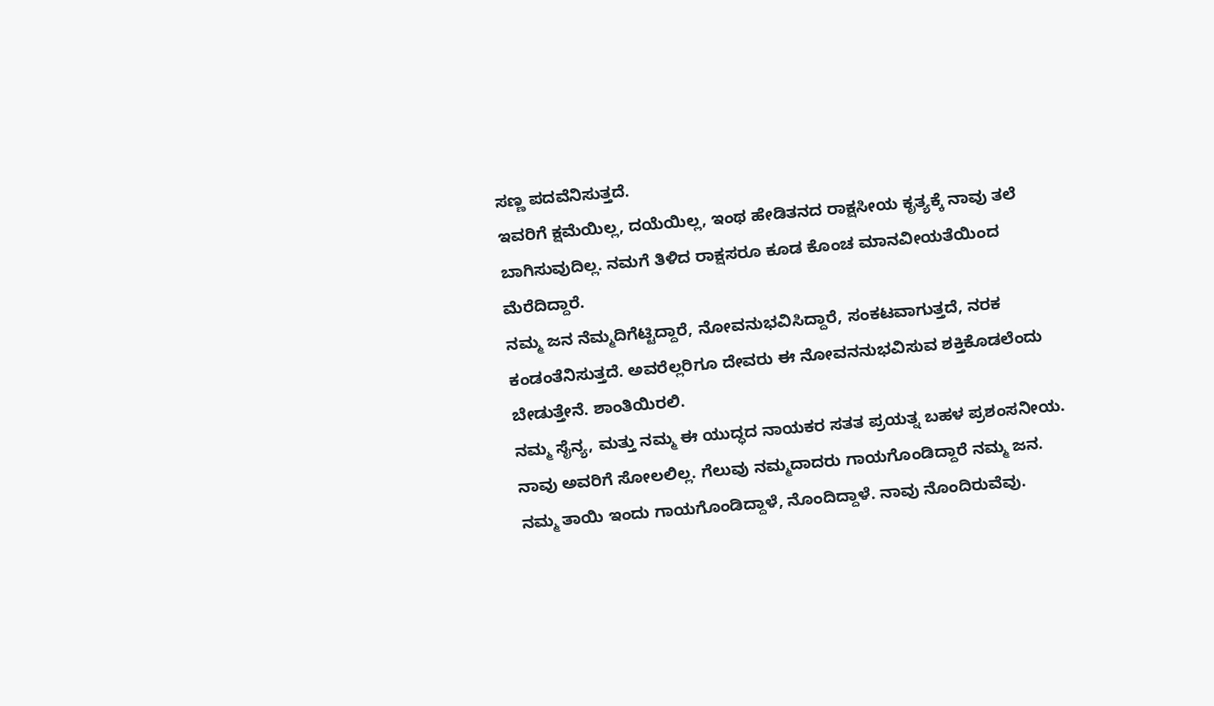ಸಣ್ಣ ಪದವೆನಿಸುತ್ತದೆ.
ಇವರಿಗೆ ಕ್ಷಮೆಯಿಲ್ಲ, ದಯೆಯಿಲ್ಲ, ಇಂಥ ಹೇಡಿತನದ ರಾಕ್ಷಸೀಯ ಕೃತ್ಯಕ್ಕೆ ನಾವು ತಲೆ ಬಾಗಿಸುವುದಿಲ್ಲ. ನಮಗೆ ತಿಳಿದ ರಾಕ್ಷಸರೂ ಕೂಡ ಕೊಂಚ ಮಾನವೀಯತೆಯಿಂದ ಮೆರೆದಿದ್ದಾರೆ.
ನಮ್ಮ ಜನ ನೆಮ್ಮದಿಗೆಟ್ಟಿದ್ದಾರೆ, ನೋವನುಭವಿಸಿದ್ದಾರೆ, ಸಂಕಟವಾಗುತ್ತದೆ, ನರಕ ಕಂಡಂತೆನಿಸುತ್ತದೆ. ಅವರೆಲ್ಲರಿಗೂ ದೇವರು ಈ ನೋವನನುಭವಿಸುವ ಶಕ್ತಿಕೊಡಲೆಂದು ಬೇಡುತ್ತೇನೆ. ಶಾಂತಿಯಿರಲಿ.
ನಮ್ಮ ಸೈನ್ಯ, ಮತ್ತು ನಮ್ಮ ಈ ಯುದ್ಧದ ನಾಯಕರ ಸತತ ಪ್ರಯತ್ನ ಬಹಳ ಪ್ರಶಂಸನೀಯ. ನಾವು ಅವರಿಗೆ ಸೋಲಲಿಲ್ಲ. ಗೆಲುವು ನಮ್ಮದಾದರು ಗಾಯಗೊಂಡಿದ್ದಾರೆ ನಮ್ಮ ಜನ.
ನಮ್ಮ ತಾಯಿ ಇಂದು ಗಾಯಗೊಂಡಿದ್ದಾಳೆ, ನೊಂದಿದ್ದಾಳೆ. ನಾವು ನೊಂದಿರುವೆವು.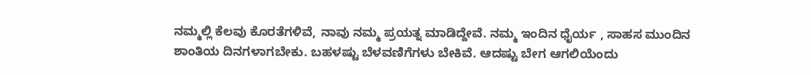ನಮ್ಮಲ್ಲಿ ಕೆಲವು ಕೊರತೆಗಳಿವೆ, ನಾವು ನಮ್ಮ ಪ್ರಯತ್ನ ಮಾಡಿದ್ದೇವೆ. ನಮ್ಮ ಇಂದಿನ ಧೈರ್ಯ , ಸಾಹಸ ಮುಂದಿನ ಶಾಂತಿಯ ದಿನಗಳಾಗಬೇಕು. ಬಹಳಷ್ಟು ಬೆಳವಣಿಗೆಗಳು ಬೇಕಿವೆ. ಆದಷ್ಟು ಬೇಗ ಆಗಲಿಯೆಂದು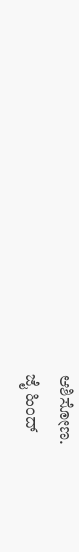ಆಶಿಸೋಣ.
ಜೈ ಹಿಂದ್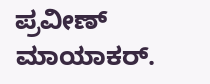ಪ್ರವೀಣ್ ಮಾಯಾಕರ್.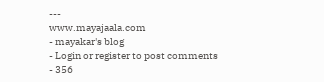---
www.mayajaala.com
- mayakar's blog
- Login or register to post comments
- 356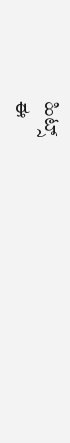ಹಿಟ್ಸ್
ಈ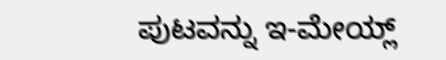ಪುಟವನ್ನು ಇ-ಮೇಯ್ಲ್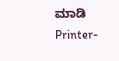ಮಾಡಿ
Printer-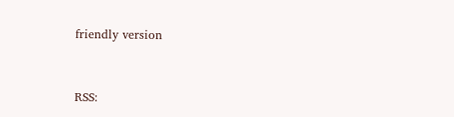friendly version


RSS: